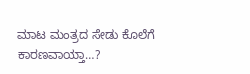ಮಾಟ ಮಂತ್ರದ ಸೇಡು ಕೊಲೆಗೆ ಕಾರಣವಾಯ್ತಾ…?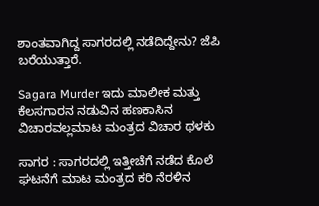ಶಾಂತವಾಗಿದ್ದ ಸಾಗರದಲ್ಲಿ ನಡೆದಿದ್ದೇನು? ಜೆಪಿ ಬರೆಯುತ್ತಾರೆ.

Sagara Murder ಇದು ಮಾಲೀಕ ಮತ್ತು ಕೆಲಸಗಾರನ ನಡುವಿನ ಹಣಕಾಸಿನ ವಿಚಾರವಲ್ಲಮಾಟ ಮಂತ್ರದ ವಿಚಾರ ಥಳಕು

ಸಾಗರ : ಸಾಗರದಲ್ಲಿ ಇತ್ತೀಚೆಗೆ ನಡೆದ ಕೊಲೆ ಘಟನೆಗೆ ಮಾಟ ಮಂತ್ರದ ಕರಿ ನೆರಳಿನ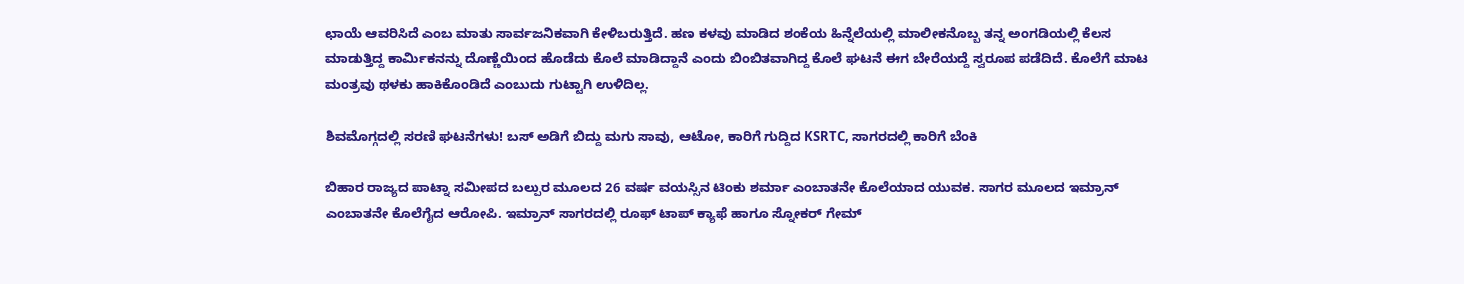ಛಾಯೆ ಆವರಿಸಿದೆ ಎಂಬ ಮಾತು ಸಾರ್ವಜನಿಕವಾಗಿ ಕೇಳಿಬರುತ್ತಿದೆ. ಹಣ ಕಳವು ಮಾಡಿದ ಶಂಕೆಯ ಹಿನ್ನೆಲೆಯಲ್ಲಿ ಮಾಲೀಕನೊಬ್ಬ ತನ್ನ ಅಂಗಡಿಯಲ್ಲಿ ಕೆಲಸ ಮಾಡುತ್ತಿದ್ದ ಕಾರ್ಮಿಕನನ್ನು ದೊಣ್ಣೆಯಿಂದ ಹೊಡೆದು ಕೊಲೆ ಮಾಡಿದ್ದಾನೆ ಎಂದು ಬಿಂಬಿತವಾಗಿದ್ದ ಕೊಲೆ ಘಟನೆ ಈಗ ಬೇರೆಯದ್ದೆ ಸ್ವರೂಪ ಪಡೆದಿದೆ. ಕೊಲೆಗೆ ಮಾಟ ಮಂತ್ರವು ಥಳಕು ಹಾಕಿಕೊಂಡಿದೆ ಎಂಬುದು ಗುಟ್ಟಾಗಿ ಉಳಿದಿಲ್ಲ.

ಶಿವಮೊಗ್ಗದಲ್ಲಿ ಸರಣಿ ಘಟನೆಗಳು! ಬಸ್ ಅಡಿಗೆ ಬಿದ್ದು ಮಗು ಸಾವು, ಆಟೋ, ಕಾರಿಗೆ ಗುದ್ದಿದ KSRTC, ಸಾಗರದಲ್ಲಿ ಕಾರಿಗೆ ಬೆಂಕಿ

ಬಿಹಾರ ರಾಜ್ಯದ ಪಾಟ್ನಾ ಸಮೀಪದ ಬಲ್ಪುರ ಮೂಲದ 26 ವರ್ಷ ವಯಸ್ಸಿನ ಟಿಂಕು ಶರ್ಮಾ ಎಂಬಾತನೇ ಕೊಲೆಯಾದ ಯುವಕ. ಸಾಗರ ಮೂಲದ ಇಮ್ರಾನ್ ಎಂಬಾತನೇ ಕೊಲೆಗೈದ ಆರೋಪಿ. ಇಮ್ರಾನ್ ಸಾಗರದಲ್ಲಿ ರೂಫ್ ಟಾಪ್ ಕ್ಯಾಫೆ ಹಾಗೂ ಸ್ನೋಕರ್ ಗೇಮ್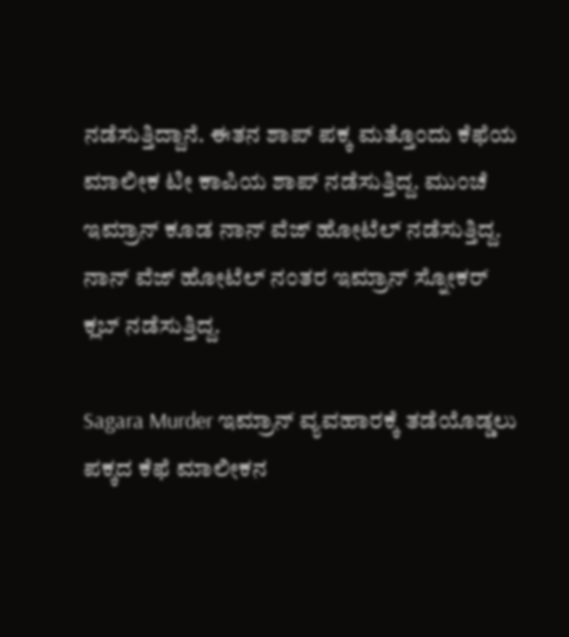ನಡೆಸುತ್ತಿದ್ದಾನೆ. ಈತನ ಶಾಪ್ ಪಕ್ಕ ಮತ್ತೊಂದು ಕೆಫೆಯ ಮಾಲೀಕ ಟೀ ಕಾಪಿಯ ಶಾಪ್ ನಡೆಸುತ್ತಿದ್ದ. ಮುಂಚೆ ಇಮ್ರಾನ್ ಕೂಡ ನಾನ್ ವೆಜ್ ಹೋಟೆಲ್ ನಡೆಸುತ್ತಿದ್ದ. ನಾನ್ ವೆಜ್ ಹೋಟೆಲ್ ನಂತರ ಇಮ್ರಾನ್ ಸ್ನೋಕರ್ ಕ್ಲಬ್ ನಡೆಸುತ್ತಿದ್ದ.

Sagara Murder ಇಮ್ರಾನ್ ವ್ಯವಹಾರಕ್ಕೆ ತಡೆಯೊಡ್ಡಲು ಪಕ್ಕದ ಕೆಫೆ ಮಾಲೀಕನ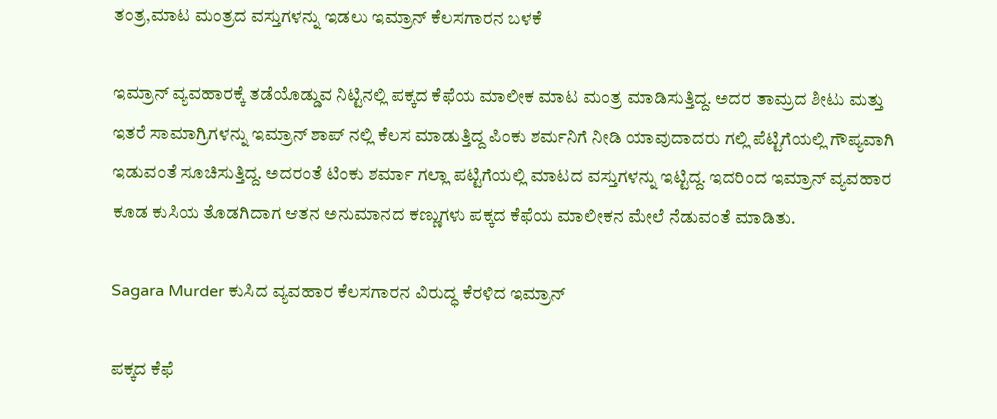ತಂತ್ರ,ಮಾಟ ಮಂತ್ರದ ವಸ್ತುಗಳನ್ನು ಇಡಲು ಇಮ್ರಾನ್ ಕೆಲಸಗಾರನ ಬಳಕೆ

ಇಮ್ರಾನ್ ವ್ಯವಹಾರಕ್ಕೆ ತಡೆಯೊಡ್ಡುವ ನಿಟ್ಟಿನಲ್ಲಿ ಪಕ್ಕದ ಕೆಫೆಯ ಮಾಲೀಕ ಮಾಟ ಮಂತ್ರ ಮಾಡಿಸುತ್ತಿದ್ದ. ಅದರ ತಾಮ್ರದ ಶೀಟು ಮತ್ತು ಇತರೆ ಸಾಮಾಗ್ರಿಗಳನ್ನು ಇಮ್ರಾನ್ ಶಾಪ್ ನಲ್ಲಿ ಕೆಲಸ ಮಾಡುತ್ತಿದ್ದ ಪಿಂಕು ಶರ್ಮನಿಗೆ ನೀಡಿ ಯಾವುದಾದರು ಗಲ್ಲಿ ಪೆಟ್ಟಿಗೆಯಲ್ಲಿ ಗೌಪ್ಯವಾಗಿ  ಇಡುವಂತೆ ಸೂಚಿಸುತ್ತಿದ್ದ. ಅದರಂತೆ ಟಿಂಕು ಶರ್ಮಾ ಗಲ್ಲಾ ಪಟ್ಟಿಗೆಯಲ್ಲಿ ಮಾಟದ ವಸ್ತುಗಳನ್ನು ಇಟ್ಟಿದ್ದ. ಇದರಿಂದ ಇಮ್ರಾನ್ ವ್ಯವಹಾರ ಕೂಡ ಕುಸಿಯ ತೊಡಗಿದಾಗ ಆತನ ಅನುಮಾನದ ಕಣ್ಣುಗಳು ಪಕ್ಕದ ಕೆಫೆಯ ಮಾಲೀಕನ ಮೇಲೆ ನೆಡುವಂತೆ ಮಾಡಿತು.

Sagara Murder ಕುಸಿದ ವ್ಯವಹಾರ ಕೆಲಸಗಾರನ ವಿರುದ್ಧ ಕೆರಳಿದ ಇಮ್ರಾನ್

ಪಕ್ಕದ ಕೆಫೆ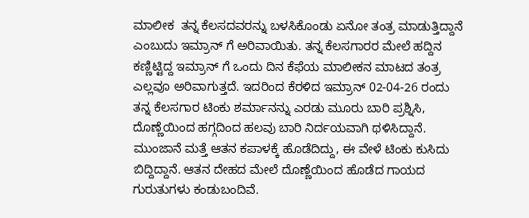ಮಾಲೀಕ  ತನ್ನ ಕೆಲಸದವರನ್ನು ಬಳಸಿಕೊಂಡು ಏನೋ ತಂತ್ರ ಮಾಡುತ್ತಿದ್ದಾನೆ ಎಂಬುದು ಇಮ್ರಾನ್ ಗೆ ಅರಿವಾಯಿತು. ತನ್ನ ಕೆಲಸಗಾರರ ಮೇಲೆ ಹದ್ದಿನ ಕಣ್ಣಿಟ್ಟಿದ್ದ ಇಮ್ರಾನ್ ಗೆ ಒಂದು ದಿನ ಕೆಫೆಯ ಮಾಲೀಕನ ಮಾಟದ ತಂತ್ರ ಎಲ್ಲವೂ ಅರಿವಾಗುತ್ತದೆ. ಇದರಿಂದ ಕೆರಳಿದ ಇಮ್ರಾನ್ 02-04-26 ರಂದು ತನ್ನ ಕೆಲಸಗಾರ ಟಿಂಕು ಶರ್ಮಾನನ್ನು ಎರಡು ಮೂರು ಬಾರಿ ಪ್ರಶ್ನಿಸಿ, ದೊಣ್ಣೆಯಿಂದ ಹಗ್ಗದಿಂದ ಹಲವು ಬಾರಿ ನಿರ್ದಯವಾಗಿ ಥಳಿಸಿದ್ದಾನೆ. ಮುಂಜಾನೆ ಮತ್ತೆ ಆತನ ಕಪಾಳಕ್ಕೆ ಹೊಡೆದಿದ್ದು, ಈ ವೇಳೆ ಟಿಂಕು ಕುಸಿದು ಬಿದ್ದಿದ್ದಾನೆ. ಆತನ ದೇಹದ ಮೇಲೆ ದೊಣ್ಣೆಯಿಂದ ಹೊಡೆದ ಗಾಯದ ಗುರುತುಗಳು ಕಂಡುಬಂದಿವೆ.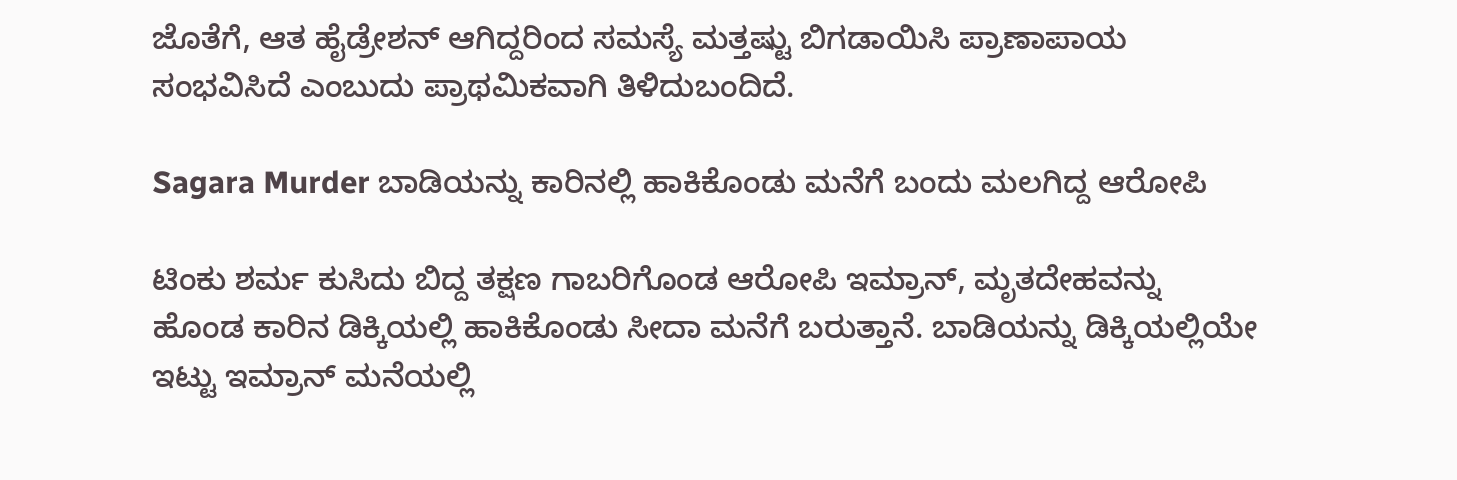ಜೊತೆಗೆ, ಆತ ಹೈಡ್ರೇಶನ್ ಆಗಿದ್ದರಿಂದ ಸಮಸ್ಯೆ ಮತ್ತಷ್ಟು ಬಿಗಡಾಯಿಸಿ ಪ್ರಾಣಾಪಾಯ ಸಂಭವಿಸಿದೆ ಎಂಬುದು ಪ್ರಾಥಮಿಕವಾಗಿ ತಿಳಿದುಬಂದಿದೆ.

Sagara Murder ಬಾಡಿಯನ್ನು ಕಾರಿನಲ್ಲಿ ಹಾಕಿಕೊಂಡು ಮನೆಗೆ ಬಂದು ಮಲಗಿದ್ದ ಆರೋಪಿ

ಟಿಂಕು ಶರ್ಮ ಕುಸಿದು ಬಿದ್ದ ತಕ್ಷಣ ಗಾಬರಿಗೊಂಡ ಆರೋಪಿ ಇಮ್ರಾನ್, ಮೃತದೇಹವನ್ನು ಹೊಂಡ ಕಾರಿನ ಡಿಕ್ಕಿಯಲ್ಲಿ ಹಾಕಿಕೊಂಡು ಸೀದಾ ಮನೆಗೆ ಬರುತ್ತಾನೆ. ಬಾಡಿಯನ್ನು ಡಿಕ್ಕಿಯಲ್ಲಿಯೇ ಇಟ್ಟು ಇಮ್ರಾನ್ ಮನೆಯಲ್ಲಿ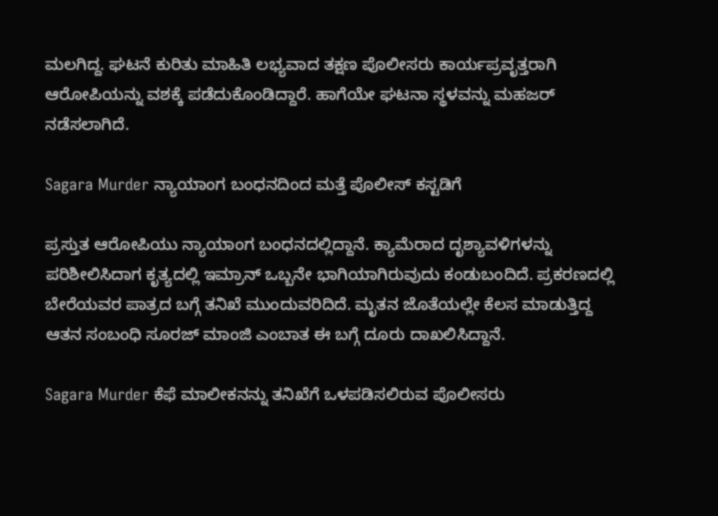ಮಲಗಿದ್ದ. ಘಟನೆ ಕುರಿತು ಮಾಹಿತಿ ಲಭ್ಯವಾದ ತಕ್ಷಣ ಪೊಲೀಸರು ಕಾರ್ಯಪ್ರವೃತ್ತರಾಗಿ ಆರೋಪಿಯನ್ನು ವಶಕ್ಕೆ ಪಡೆದುಕೊಂಡಿದ್ದಾರೆ. ಹಾಗೆಯೇ ಘಟನಾ ಸ್ಥಳವನ್ನು ಮಹಜರ್ ನಡೆಸಲಾಗಿದೆ.

Sagara Murder ನ್ಯಾಯಾಂಗ ಬಂಧನದಿಂದ ಮತ್ತೆ ಪೊಲೀಸ್ ಕಸ್ಟಡಿಗೆ

ಪ್ರಸ್ತುತ ಆರೋಪಿಯು ನ್ಯಾಯಾಂಗ ಬಂಧನದಲ್ಲಿದ್ದಾನೆ. ಕ್ಯಾಮೆರಾದ ದೃಶ್ಯಾವಳಿಗಳನ್ನು ಪರಿಶೀಲಿಸಿದಾಗ ಕೃತ್ಯದಲ್ಲಿ ಇಮ್ರಾನ್ ಒಬ್ಬನೇ ಭಾಗಿಯಾಗಿರುವುದು ಕಂಡುಬಂದಿದೆ. ಪ್ರಕರಣದಲ್ಲಿ ಬೇರೆಯವರ ಪಾತ್ರದ ಬಗ್ಗೆ ತನಿಖೆ ಮುಂದುವರಿದಿದೆ. ಮೃತನ ಜೊತೆಯಲ್ಲೇ ಕೆಲಸ ಮಾಡುತ್ತಿದ್ದ ಆತನ ಸಂಬಂಧಿ ಸೂರಜ್ ಮಾಂಜಿ ಎಂಬಾತ ಈ ಬಗ್ಗೆ ದೂರು ದಾಖಲಿಸಿದ್ದಾನೆ.

Sagara Murder ಕೆಫೆ ಮಾಲೀಕನನ್ನು ತನಿಖೆಗೆ ಒಳಪಡಿಸಲಿರುವ ಪೊಲೀಸರು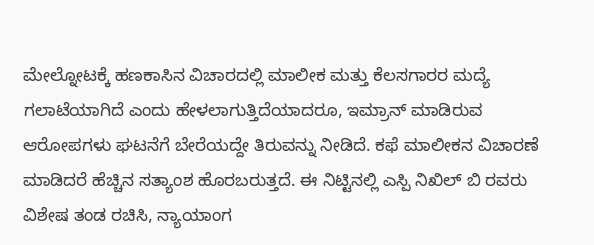ಮೇಲ್ನೋಟಕ್ಕೆ ಹಣಕಾಸಿನ ವಿಚಾರದಲ್ಲಿ ಮಾಲೀಕ ಮತ್ತು ಕೆಲಸಗಾರರ ಮದ್ಯೆ ಗಲಾಟೆಯಾಗಿದೆ ಎಂದು ಹೇಳಲಾಗುತ್ತಿದೆಯಾದರೂ, ಇಮ್ರಾನ್ ಮಾಡಿರುವ ಆರೋಪಗಳು ಘಟನೆಗೆ ಬೇರೆಯದ್ದೇ ತಿರುವನ್ನು ನೀಡಿದೆ. ಕಫೆ ಮಾಲೀಕನ ವಿಚಾರಣೆ ಮಾಡಿದರೆ ಹೆಚ್ಚಿನ ಸತ್ಯಾಂಶ ಹೊರಬರುತ್ತದೆ. ಈ ನಿಟ್ಟಿನಲ್ಲಿ ಎಸ್ಪಿ ನಿಖಿಲ್ ಬಿ ರವರು ವಿಶೇಷ ತಂಡ ರಚಿಸಿ, ನ್ಯಾಯಾಂಗ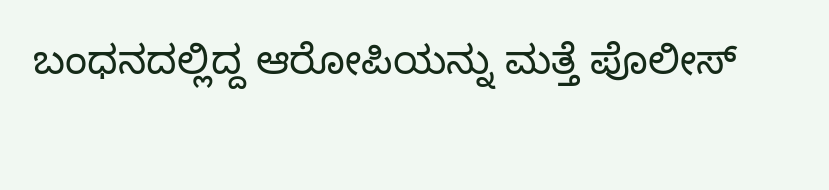ಬಂಧನದಲ್ಲಿದ್ದ ಆರೋಪಿಯನ್ನು ಮತ್ತೆ ಪೊಲೀಸ್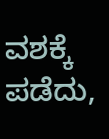ವಶಕ್ಕೆ ಪಡೆದು,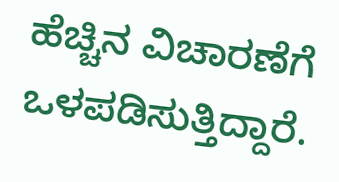ಹೆಚ್ಚಿನ ವಿಚಾರಣೆಗೆ ಒಳಪಡಿಸುತ್ತಿದ್ದಾರೆ.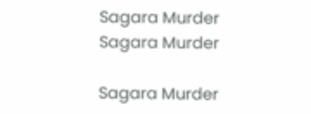Sagara Murder
Sagara Murder

Sagara Murder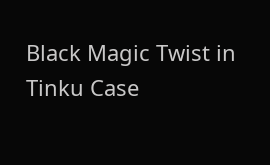Black Magic Twist in Tinku Case